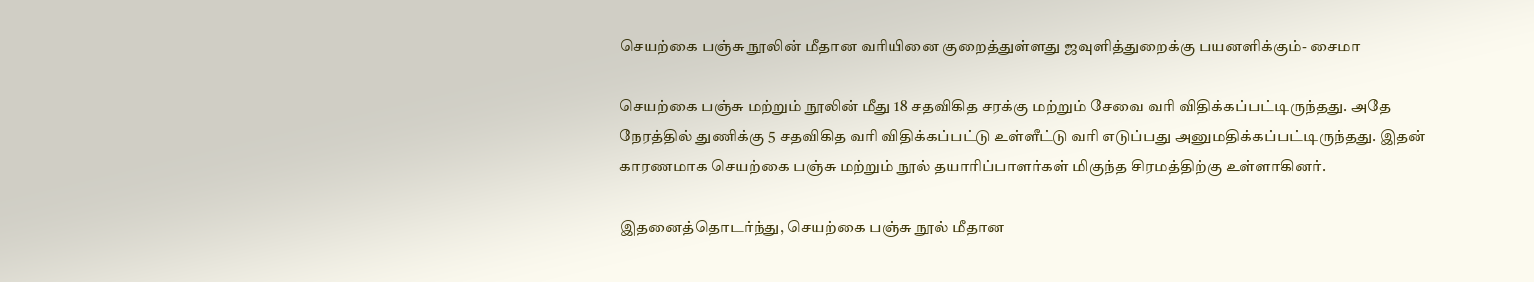செயற்கை பஞ்சு நூலின் மீதான வரியினை குறைத்துள்ளது ஜவுளித்துறைக்கு பயனளிக்கும்- சைமா

செயற்கை பஞ்சு மற்றும் நூலின் மீது 18 சதவிகித சரக்கு மற்றும் சேவை வரி விதிக்கப்பட்டிருந்தது. அதே நேரத்தில் துணிக்கு 5 சதவிகித வரி விதிக்கப்பட்டு உள்ளீட்டு வரி எடுப்பது அனுமதிக்கப்பட்டிருந்தது. இதன் காரணமாக செயற்கை பஞ்சு மற்றும் நூல் தயாரிப்பாளர்கள் மிகுந்த சிரமத்திற்கு உள்ளாகினர்.

இதனைத்தொடர்ந்து, செயற்கை பஞ்சு நூல் மீதான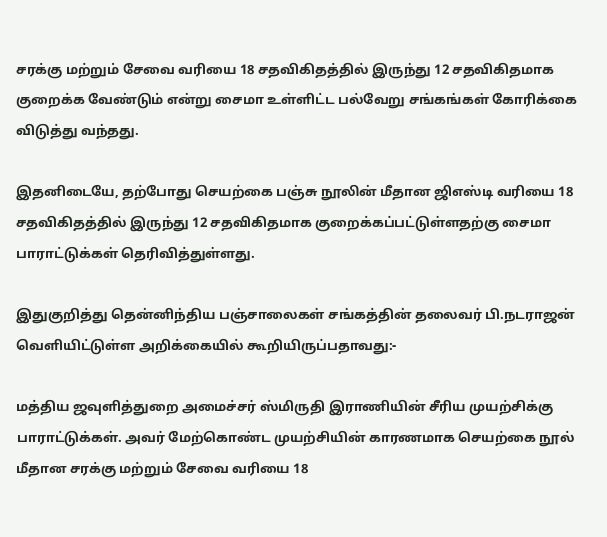சரக்கு மற்றும் சேவை வரியை 18 சதவிகிதத்தில் இருந்து 12 சதவிகிதமாக குறைக்க வேண்டும் என்று சைமா உள்ளிட்ட பல்வேறு சங்கங்கள் கோரிக்கை விடுத்து வந்தது.

இதனிடையே, தற்போது செயற்கை பஞ்சு நூலின் மீதான ஜிஎஸ்டி வரியை 18 சதவிகிதத்தில் இருந்து 12 சதவிகிதமாக குறைக்கப்பட்டுள்ளதற்கு சைமா பாராட்டுக்கள் தெரிவித்துள்ளது.

இதுகுறித்து தென்னிந்திய பஞ்சாலைகள் சங்கத்தின் தலைவர் பி.நடராஜன் வெளியிட்டுள்ள அறிக்கையில் கூறியிருப்பதாவது:-

மத்திய ஜவுளித்துறை அமைச்சர் ஸ்மிருதி இராணியின் சீரிய முயற்சிக்கு பாராட்டுக்கள். அவர் மேற்கொண்ட முயற்சியின் காரணமாக செயற்கை நூல் மீதான சரக்கு மற்றும் சேவை வரியை 18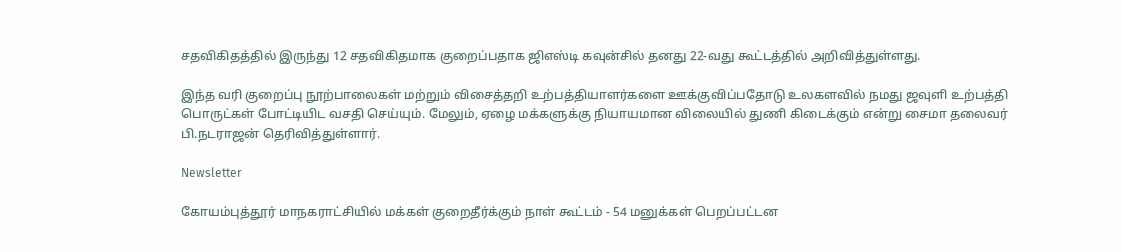சதவிகிதத்தில் இருந்து 12 சதவிகிதமாக குறைப்பதாக ஜிஎஸ்டி கவுன்சில் தனது 22-வது கூட்டத்தில் அறிவித்துள்ளது.

இந்த வரி குறைப்பு நூற்பாலைகள் மற்றும் விசைத்தறி உற்பத்தியாளர்களை ஊக்குவிப்பதோடு உலகளவில் நமது ஜவுளி உற்பத்தி பொருட்கள் போட்டியிட வசதி செய்யும். மேலும், ஏழை மக்களுக்கு நியாயமான விலையில் துணி கிடைக்கும் என்று சைமா தலைவர் பி.நடராஜன் தெரிவித்துள்ளார்.

Newsletter

கோயம்புத்தூர் மாநகராட்சியில் மக்கள் குறைதீர்க்கும் நாள் கூட்டம் - 54 மனுக்கள் பெறப்பட்டன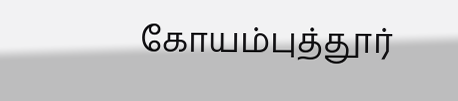கோயம்புத்தூர்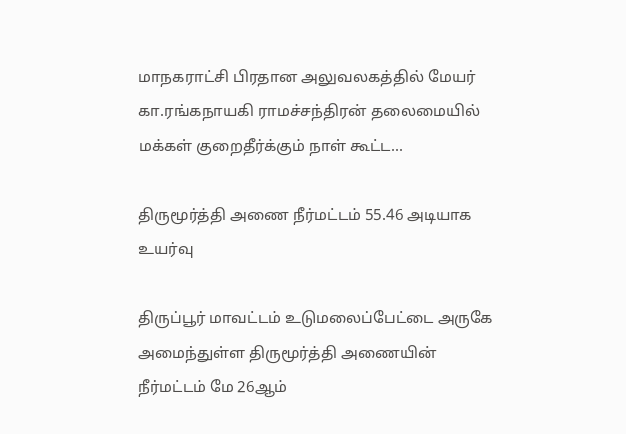மாநகராட்சி பிரதான அலுவலகத்தில் மேயர் கா.ரங்கநாயகி ராமச்சந்திரன் தலைமையில் மக்கள் குறைதீர்க்கும் நாள் கூட்ட...

திருமூர்த்தி அணை நீர்மட்டம் 55.46 அடியாக உயர்வு

திருப்பூர் மாவட்டம் உடுமலைப்பேட்டை அருகே அமைந்துள்ள திருமூர்த்தி அணையின் நீர்மட்டம் மே 26ஆம்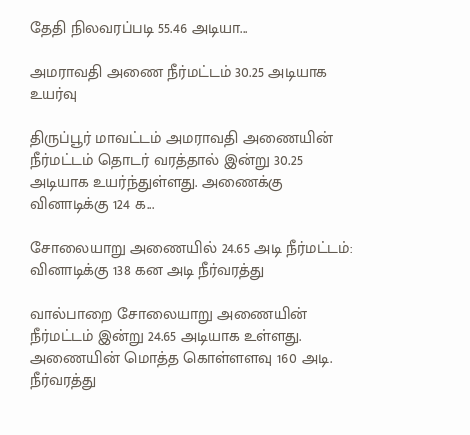தேதி நிலவரப்படி 55.46 அடியா...

அமராவதி அணை நீர்மட்டம் 30.25 அடியாக உயர்வு

திருப்பூர் மாவட்டம் அமராவதி அணையின் நீர்மட்டம் தொடர் வரத்தால் இன்று 30.25 அடியாக உயர்ந்துள்ளது. அணைக்கு வினாடிக்கு 124 க...

சோலையாறு அணையில் 24.65 அடி நீர்மட்டம்: வினாடிக்கு 138 கன அடி நீர்வரத்து

வால்பாறை சோலையாறு அணையின் நீர்மட்டம் இன்று 24.65 அடியாக உள்ளது. அணையின் மொத்த கொள்ளளவு 160 அடி. நீர்வரத்து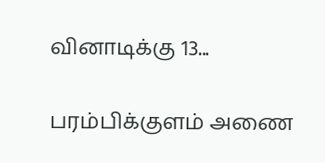வினாடிக்கு 13...

பரம்பிக்குளம் அணை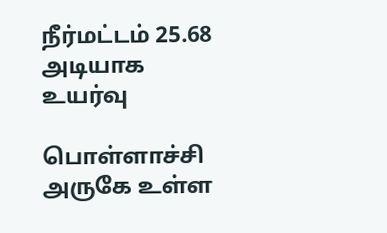நீர்மட்டம் 25.68 அடியாக உயர்வு

பொள்ளாச்சி அருகே உள்ள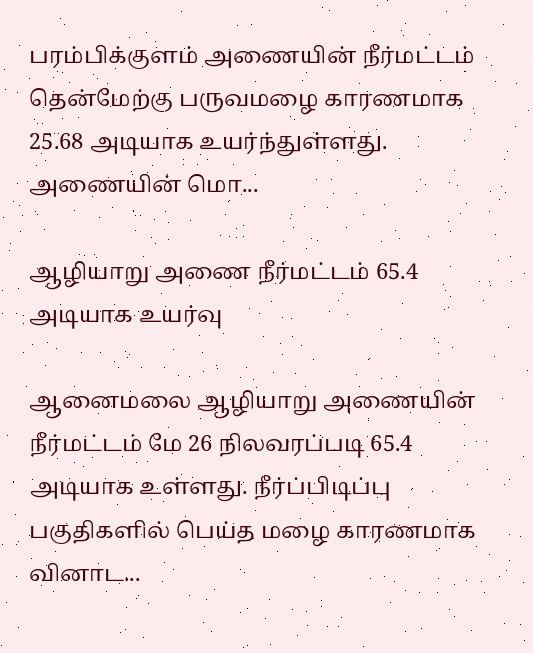பரம்பிக்குளம் அணையின் நீர்மட்டம் தென்மேற்கு பருவமழை காரணமாக 25.68 அடியாக உயர்ந்துள்ளது. அணையின் மொ...

ஆழியாறு அணை நீர்மட்டம் 65.4 அடியாக உயர்வு

ஆனைமலை ஆழியாறு அணையின் நீர்மட்டம் மே 26 நிலவரப்படி 65.4 அடியாக உள்ளது. நீர்ப்பிடிப்பு பகுதிகளில் பெய்த மழை காரணமாக வினாட...